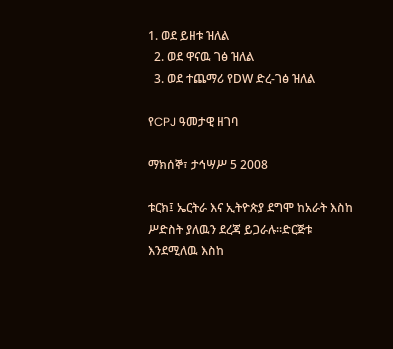1. ወደ ይዘቱ ዝለል
  2. ወደ ዋናዉ ገፅ ዝለል
  3. ወደ ተጨማሪ የDW ድረ-ገፅ ዝለል

የCPJ ዓመታዊ ዘገባ

ማክሰኞ፣ ታኅሣሥ 5 2008

ቱርክ፤ ኤርትራ እና ኢትዮጵያ ደግሞ ከአራት እስከ ሥድስት ያለዉን ደረጃ ይጋራሉ።ድርጅቱ እንደሚለዉ እስከ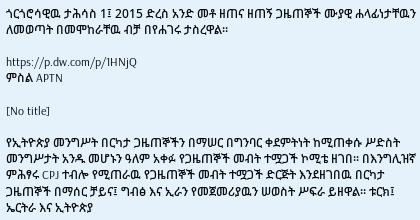ጎርጎሮሳዊዉ ታሕሳስ 1፤ 2015 ድረስ አንድ መቶ ዘጠና ዘጠኝ ጋዜጠኞች ሙያዊ ሐላፊነታቸዉን ለመወጣት በመሞከራቸዉ ብቻ በየሐገሩ ታስረዋል።

https://p.dw.com/p/1HNjQ
ምስል APTN

[No title]

የኢትዮጵያ መንግሥት በርካታ ጋዜጠኞችን በማሠር በግንባር ቀደምትነት ከሚጠቀሱ ሥድስት መንግሥታት አንዱ መሆኑን ዓለም አቀፉ የጋዜጠኞች መብት ተሟጋች ኮሚቴ ዘገበ። በእንግሊዝኛ ምሕፃሩ CPJ ተብሎ የሚጠራዉ የጋዜጠኞች መብት ተሟጋች ድርጅት እንደዘገበዉ በርካታ ጋዜጠኞች በማሰር ቻይና፤ ግብፅ እና ኢራን የመጀመሪያዉን ሠወስት ሥፍራ ይዘዋል። ቱርክ፤ ኤርትራ እና ኢትዮጵያ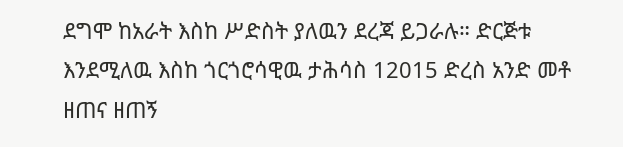ደግሞ ከአራት እስከ ሥድስት ያለዉን ደረጃ ይጋራሉ። ድርጅቱ እንደሚለዉ እስከ ጎርጎሮሳዊዉ ታሕሳስ 12015 ድረስ አንድ መቶ ዘጠና ዘጠኝ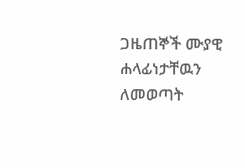ጋዜጠኞች ሙያዊ ሐላፊነታቸዉን ለመወጣት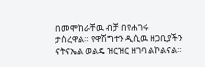በመሞከራቸዉ ብቻ በየሐገሩ ታስረዋል። የዋሽግተን ዲሲዉ ዘጋቢያችን ናትናኤል ወልዴ ዝርዝር ዘገባ ልኮልናል።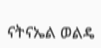ናትናኤል ወልዴ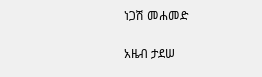ነጋሽ መሐመድ

አዜብ ታደሠ